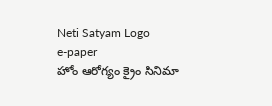Neti Satyam Logo
e-paper
హోం ఆరోగ్యం క్రైం సినిమా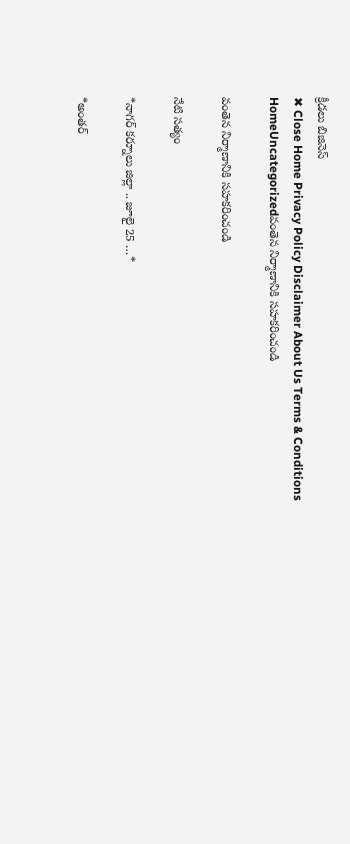క్రీడలు బిజినెస్
✖ Close Home Privacy Policy Disclaimer About Us Terms & Conditions
HomeUncategorizedవంతెన నిర్మాణానికి సహకరించండి

వంతెన నిర్మాణానికి సహకరించండి

నేటి సత్యం

*నాగర్ కర్నూలు జిల్లా .. జూలై 25 …*

*అంతర్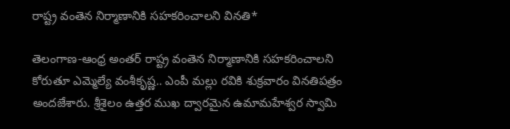రాష్ట్ర వంతెన నిర్మాణానికి సహకరించాలని వినతి*

తెలంగాణ-ఆంధ్ర అంతర్ రాష్ట్ర వంతెన నిర్మాణానికి సహకరించాలని కోరుతూ ఎమ్మెల్యే వంశీకృష్ణ.. ఎంపీ మల్లు రవికి శుక్రవారం వినతిపత్రం అందజేశారు. శ్రీశైలం ఉత్తర ముఖ ద్వారమైన ఉమామహేశ్వర స్వామి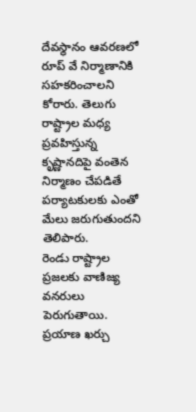దేవస్థానం ఆవరణలో రూప్ వే నిర్మాణానికి సహకరించాలని కోరారు. తెలుగు రాష్ట్రాల మధ్య ప్రవహిస్తున్న కృష్ణానదిపై వంతెన నిర్మాణం చేపడితే పర్యాటకులకు ఎంతో మేలు జరుగుతుందని తెలిపారు.
రెండు రాష్ట్రాల ప్రజలకు వాణిజ్య వనరులు పెరుగుతాయి. ప్రయాణ ఖర్చు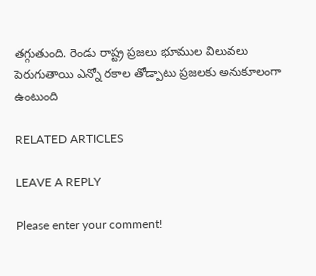తగ్గుతుంది. రెండు రాష్ట్ర ప్రజలు భూముల విలువలు పెరుగుతాయి ఎన్నో రకాల తోడ్పాటు ప్రజలకు అనుకూలంగా ఉంటుంది

RELATED ARTICLES

LEAVE A REPLY

Please enter your comment!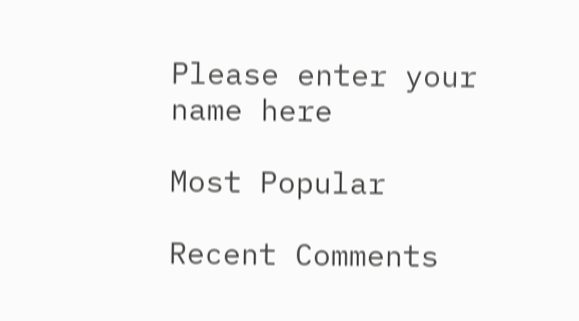Please enter your name here

Most Popular

Recent Comments